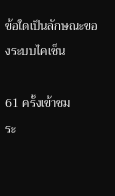ข้อใดเป็นลักษณะของระบบไคเซ็น

61 ครั้งเข้าชม
ระ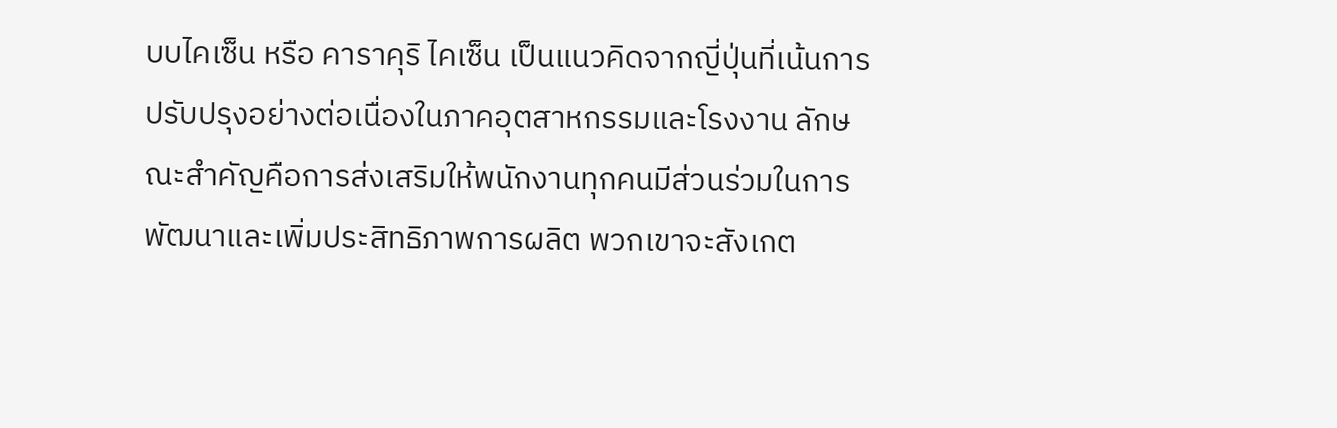บบไคเซ็น หรือ คาราคุริ ไคเซ็น เป็นแนวคิดจากญี่ปุ่นที่เน้นการปรับปรุงอย่างต่อเนื่องในภาคอุตสาหกรรมและโรงงาน ลักษณะสำคัญคือการส่งเสริมให้พนักงานทุกคนมีส่วนร่วมในการพัฒนาและเพิ่มประสิทธิภาพการผลิต พวกเขาจะสังเกต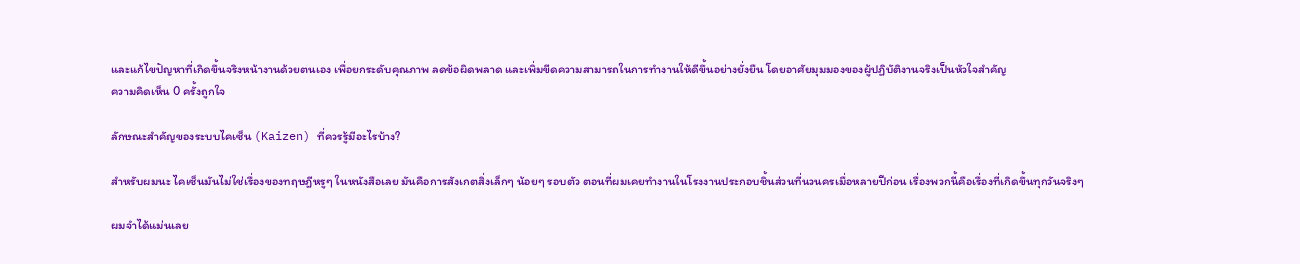และแก้ไขปัญหาที่เกิดขึ้นจริงหน้างานด้วยตนเอง เพื่อยกระดับคุณภาพ ลดข้อผิดพลาด และเพิ่มขีดความสามารถในการทำงานให้ดีขึ้นอย่างยั่งยืน โดยอาศัยมุมมองของผู้ปฏิบัติงานจริงเป็นหัวใจสำคัญ
ความคิดเห็น 0 ครั้งถูกใจ

ลักษณะสำคัญของระบบไคเซ็น (Kaizen) ที่ควรรู้มีอะไรบ้าง?

สำหรับผมนะ ไคเซ็นมันไม่ใช่เรื่องของทฤษฎีหรูๆ ในหนังสือเลย มันคือการสังเกตสิ่งเล็กๆ น้อยๆ รอบตัว ตอนที่ผมเคยทำงานในโรงงานประกอบชิ้นส่วนที่นวนครเมื่อหลายปีก่อน เรื่องพวกนี้คือเรื่องที่เกิดขึ้นทุกวันจริงๆ

ผมจำได้แม่นเลย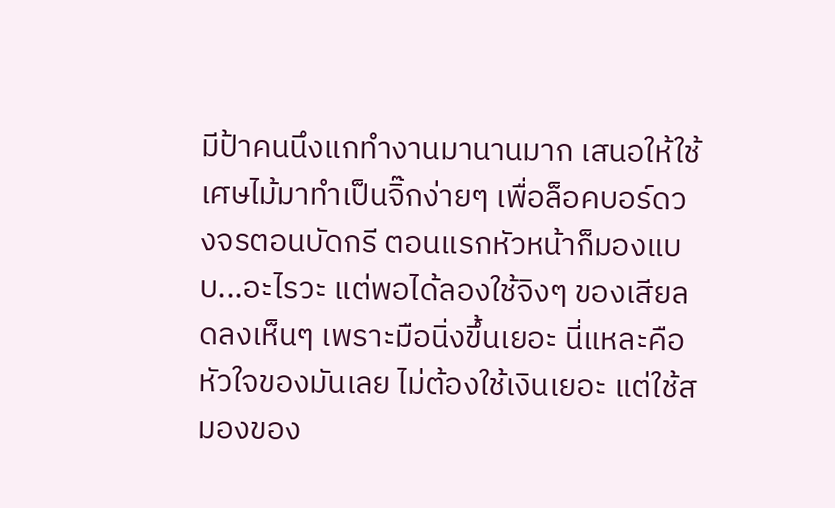มีป้าคนนึงแกทำงานมานานมาก เสนอให้ใช้เศษไม้มาทำเป็นจิ๊กง่ายๆ เพื่อล็อคบอร์ดวงจรตอนบัดกรี ตอนแรกหัวหน้าก็มองแบบ...อะไรวะ แต่พอได้ลองใช้จิงๆ ของเสียลดลงเห็นๆ เพราะมือนิ่งขึ้นเยอะ นี่แหละคือหัวใจของมันเลย ไม่ต้องใช้เงินเยอะ แต่ใช้สมองของ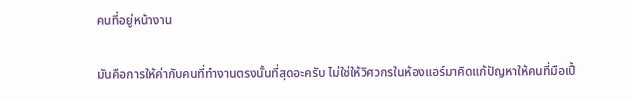คนที่อยู่หน้างาน

มันคือการให้ค่ากับคนที่ทำงานตรงนั้นที่สุดอะครับ ไม่ใช่ให้วิศวกรในห้องแอร์มาคิดแก้ปัญหาให้คนที่มือเปื้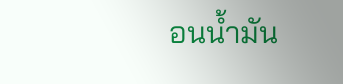อนน้ำมัน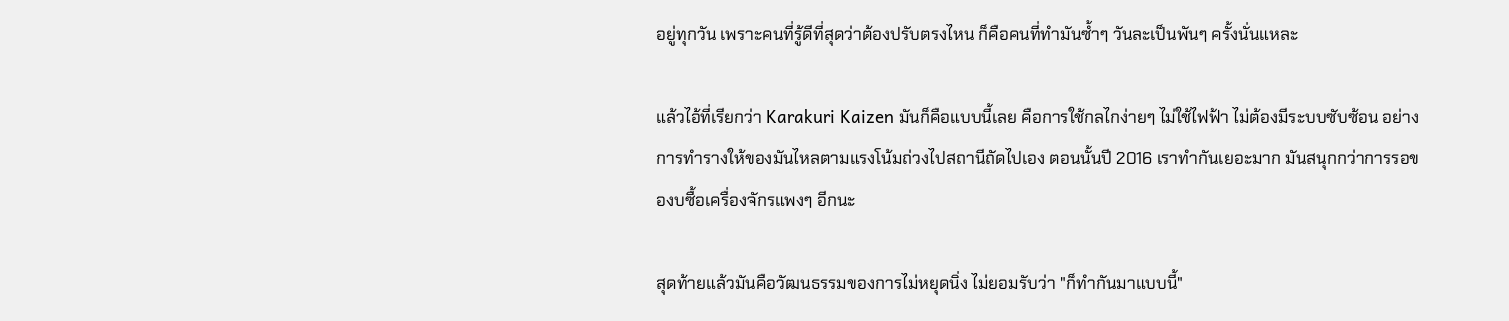อยู่ทุกวัน เพราะคนที่รู้ดีที่สุดว่าต้องปรับตรงไหน ก็คือคนที่ทำมันซ้ำๆ วันละเป็นพันๆ ครั้งนั่นแหละ

แล้วไอ้ที่เรียกว่า Karakuri Kaizen มันก็คือแบบนี้เลย คือการใช้กลไกง่ายๆ ไม่ใช้ไฟฟ้า ไม่ต้องมีระบบซับซ้อน อย่างการทำรางให้ของมันไหลตามแรงโน้มถ่วงไปสถานีถัดไปเอง ตอนนั้นปี 2016 เราทำกันเยอะมาก มันสนุกกว่าการรอของบซื้อเครื่องจักรแพงๆ อีกนะ

สุดท้ายแล้วมันคือวัฒนธรรมของการไม่หยุดนิ่ง ไม่ยอมรับว่า "ก็ทำกันมาแบบนี้"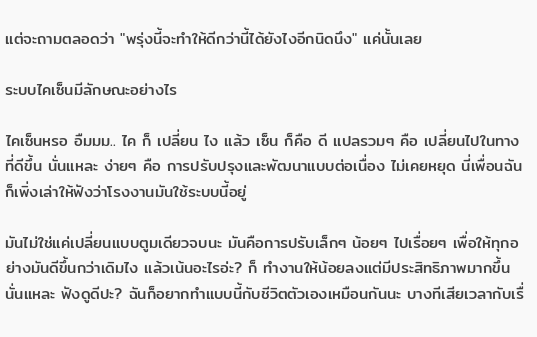แต่จะถามตลอดว่า "พรุ่งนี้จะทำให้ดีกว่านี้ได้ยังไงอีกนิดนึง" แค่นั้นเลย

ระบบไคเซ็นมีลักษณะอย่างไร

ไคเซ็นหรอ อืมมม.. ไค ก็ เปลี่ยน ไง แล้ว เซ็น ก็คือ ดี แปลรวมๆ คือ เปลี่ยนไปในทางที่ดีขึ้น นั่นแหละ ง่ายๆ คือ การปรับปรุงและพัฒนาแบบต่อเนื่อง ไม่เคยหยุด นี่เพื่อนฉันก็เพิ่งเล่าให้ฟังว่าโรงงานมันใช้ระบบนี้อยู่

มันไม่ใช่แค่เปลี่ยนแบบตูมเดียวจบนะ มันคือการปรับเล็กๆ น้อยๆ ไปเรื่อยๆ เพื่อให้ทุกอย่างมันดีขึ้นกว่าเดิมไง แล้วเน้นอะไรอ่ะ? ก็ ทำงานให้น้อยลงแต่มีประสิทธิภาพมากขึ้น นั่นแหละ ฟังดูดีปะ? ฉันก็อยากทำแบบนี้กับชีวิตตัวเองเหมือนกันนะ บางทีเสียเวลากับเรื่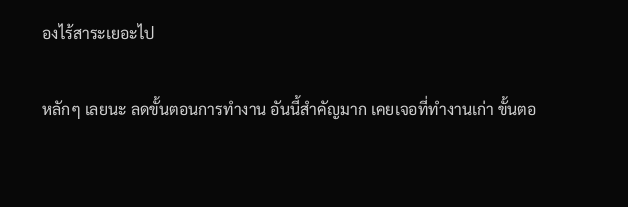องไร้สาระเยอะไป

หลักๆ เลยนะ ลดขั้นตอนการทำงาน อันนี้สำคัญมาก เคยเจอที่ทำงานเก่า ขั้นตอ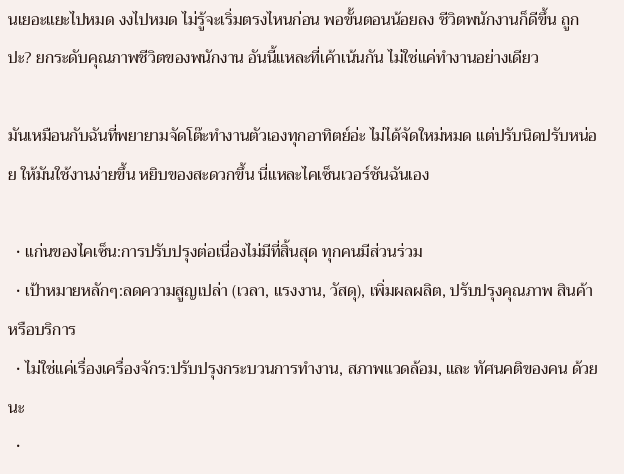นเยอะแยะไปหมด งงไปหมด ไม่รู้จะเริ่มตรงไหนก่อน พอขั้นตอนน้อยลง ชีวิตพนักงานก็ดีขึ้น ถูกปะ? ยกระดับคุณภาพชีวิตของพนักงาน อันนี้แหละที่เค้าเน้นกัน ไม่ใช่แค่ทำงานอย่างเดียว

มันเหมือนกับฉันที่พยายามจัดโต๊ะทำงานตัวเองทุกอาทิตย์อ่ะ ไม่ได้จัดใหม่หมด แต่ปรับนิดปรับหน่อย ให้มันใช้งานง่ายขึ้น หยิบของสะดวกขึ้น นี่แหละไคเซ็นเวอร์ชันฉันเอง

  • แก่นของไคเซ็น:การปรับปรุงต่อเนื่องไม่มีที่สิ้นสุด ทุกคนมีส่วนร่วม
  • เป้าหมายหลักๆ:ลดความสูญเปล่า (เวลา, แรงงาน, วัสดุ), เพิ่มผลผลิต, ปรับปรุงคุณภาพ สินค้าหรือบริการ
  • ไม่ใช่แค่เรื่องเครื่องจักร:ปรับปรุงกระบวนการทำงาน, สภาพแวดล้อม, และ ทัศนคติของคน ด้วยนะ
  •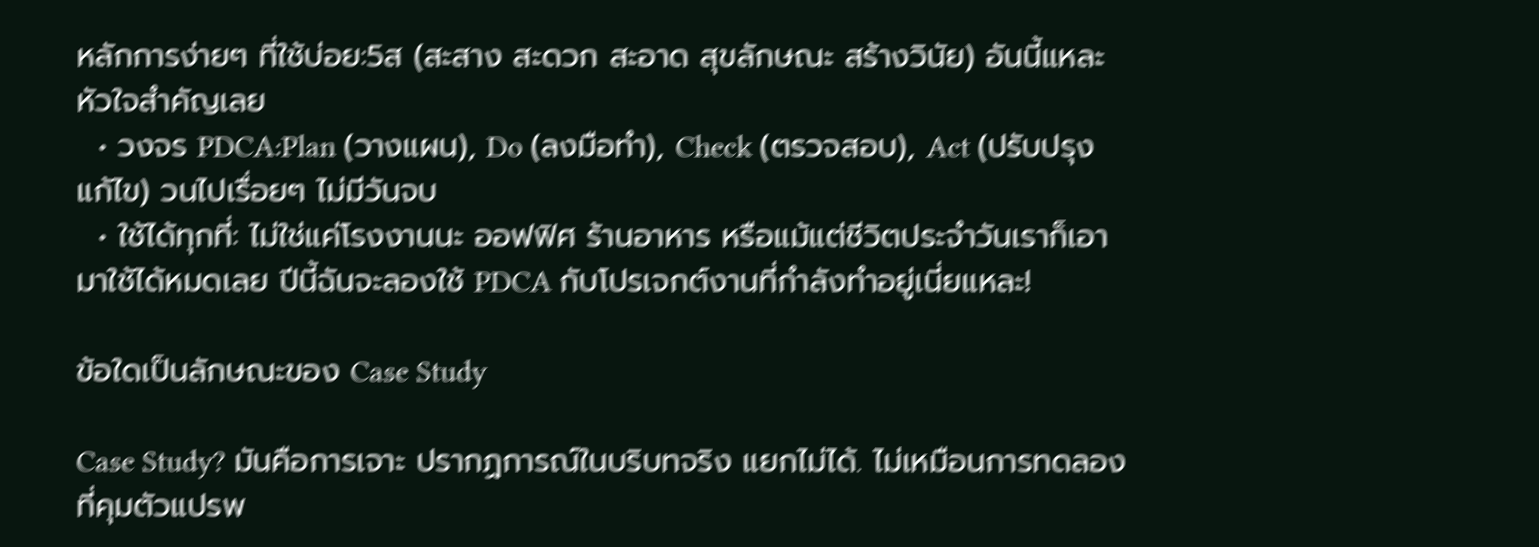หลักการง่ายๆ ที่ใช้บ่อย:5ส (สะสาง สะดวก สะอาด สุขลักษณะ สร้างวินัย) อันนี้แหละหัวใจสำคัญเลย
  • วงจร PDCA:Plan (วางแผน), Do (ลงมือทำ), Check (ตรวจสอบ), Act (ปรับปรุงแก้ไข) วนไปเรื่อยๆ ไม่มีวันจบ
  • ใช้ได้ทุกที่: ไม่ใช่แค่โรงงานนะ ออฟฟิศ ร้านอาหาร หรือแม้แต่ชีวิตประจำวันเราก็เอามาใช้ได้หมดเลย ปีนี้ฉันจะลองใช้ PDCA กับโปรเจกต์งานที่กำลังทำอยู่เนี่ยแหละ!

ข้อใดเป็นลักษณะของ Case Study

Case Study? มันคือการเจาะ ปรากฏการณ์ในบริบทจริง แยกไม่ได้. ไม่เหมือนการทดลองที่คุมตัวแปรพ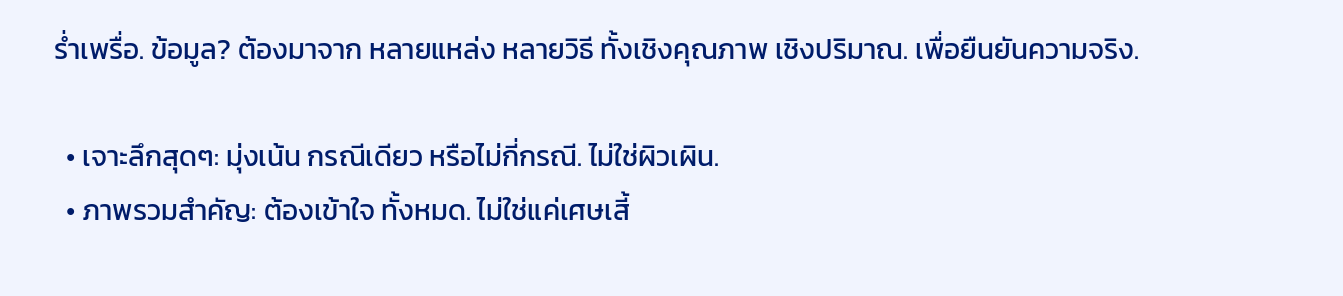ร่ำเพรื่อ. ข้อมูล? ต้องมาจาก หลายแหล่ง หลายวิธี ทั้งเชิงคุณภาพ เชิงปริมาณ. เพื่อยืนยันความจริง.

  • เจาะลึกสุดๆ: มุ่งเน้น กรณีเดียว หรือไม่กี่กรณี. ไม่ใช่ผิวเผิน.
  • ภาพรวมสำคัญ: ต้องเข้าใจ ทั้งหมด. ไม่ใช่แค่เศษเสี้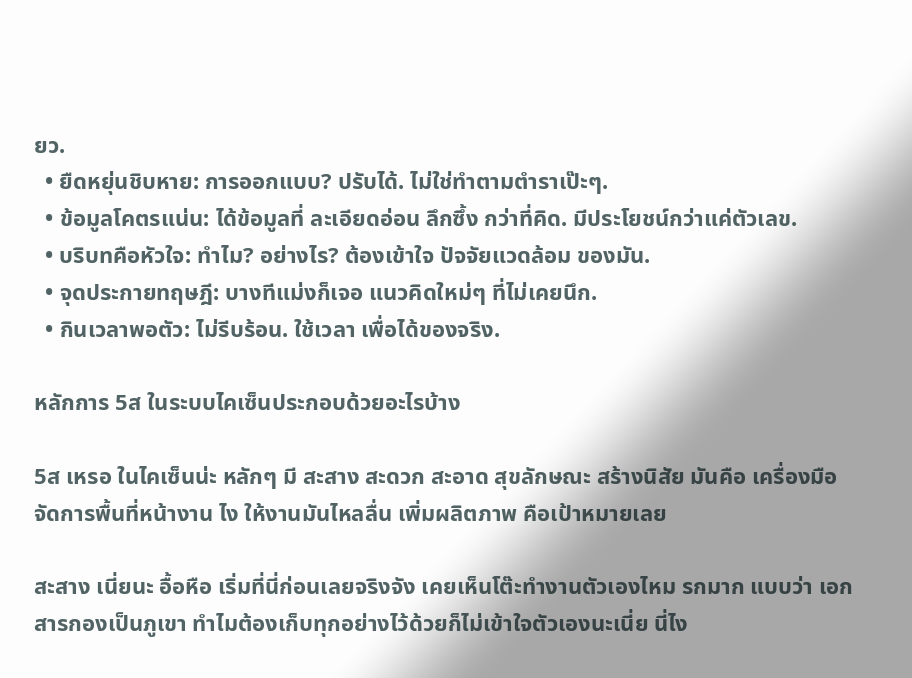ยว.
  • ยืดหยุ่นชิบหาย: การออกแบบ? ปรับได้. ไม่ใช่ทำตามตำราเป๊ะๆ.
  • ข้อมูลโคตรแน่น: ได้ข้อมูลที่ ละเอียดอ่อน ลึกซึ้ง กว่าที่คิด. มีประโยชน์กว่าแค่ตัวเลข.
  • บริบทคือหัวใจ: ทำไม? อย่างไร? ต้องเข้าใจ ปัจจัยแวดล้อม ของมัน.
  • จุดประกายทฤษฎี: บางทีแม่งก็เจอ แนวคิดใหม่ๆ ที่ไม่เคยนึก.
  • กินเวลาพอตัว: ไม่รีบร้อน. ใช้เวลา เพื่อได้ของจริง.

หลักการ 5ส ในระบบไคเซ็นประกอบด้วยอะไรบ้าง

5ส เหรอ ในไคเซ็นน่ะ หลักๆ มี สะสาง สะดวก สะอาด สุขลักษณะ สร้างนิสัย มันคือ เครื่องมือจัดการพื้นที่หน้างาน ไง ให้งานมันไหลลื่น เพิ่มผลิตภาพ คือเป้าหมายเลย

สะสาง เนี่ยนะ อื้อหือ เริ่มที่นี่ก่อนเลยจริงจัง เคยเห็นโต๊ะทำงานตัวเองไหม รกมาก แบบว่า เอกสารกองเป็นภูเขา ทำไมต้องเก็บทุกอย่างไว้ด้วยก็ไม่เข้าใจตัวเองนะเนี่ย นี่ไง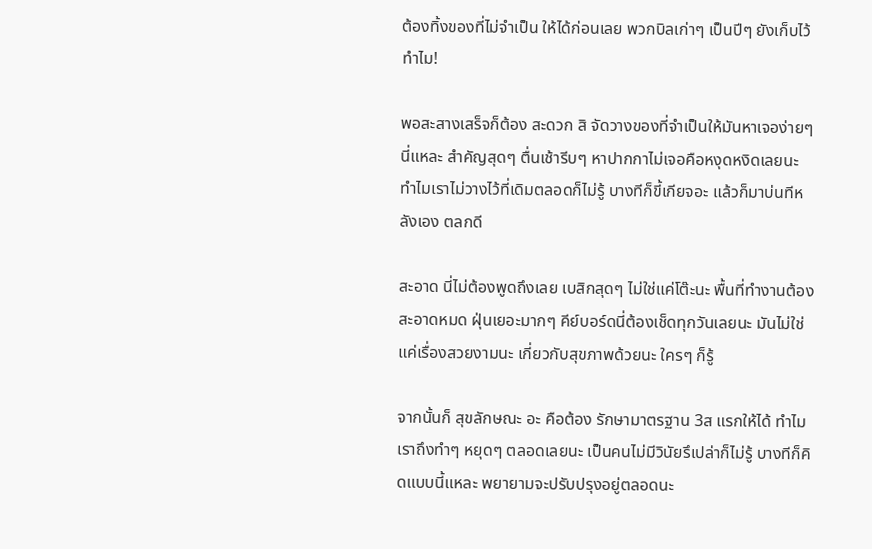ต้องทิ้งของที่ไม่จำเป็น ให้ได้ก่อนเลย พวกบิลเก่าๆ เป็นปีๆ ยังเก็บไว้ทำไม!

พอสะสางเสร็จก็ต้อง สะดวก สิ จัดวางของที่จำเป็นให้มันหาเจอง่ายๆ นี่แหละ สำคัญสุดๆ ตื่นเช้ารีบๆ หาปากกาไม่เจอคือหงุดหงิดเลยนะ ทำไมเราไม่วางไว้ที่เดิมตลอดก็ไม่รู้ บางทีก็ขี้เกียจอะ แล้วก็มาบ่นทีหลังเอง ตลกดี

สะอาด นี่ไม่ต้องพูดถึงเลย เบสิกสุดๆ ไม่ใช่แค่โต๊ะนะ พื้นที่ทำงานต้องสะอาดหมด ฝุ่นเยอะมากๆ คีย์บอร์ดนี่ต้องเช็ดทุกวันเลยนะ มันไม่ใช่แค่เรื่องสวยงามนะ เกี่ยวกับสุขภาพด้วยนะ ใครๆ ก็รู้

จากนั้นก็ สุขลักษณะ อะ คือต้อง รักษามาตรฐาน 3ส แรกให้ได้ ทำไมเราถึงทำๆ หยุดๆ ตลอดเลยนะ เป็นคนไม่มีวินัยรึเปล่าก็ไม่รู้ บางทีก็คิดแบบนี้แหละ พยายามจะปรับปรุงอยู่ตลอดนะ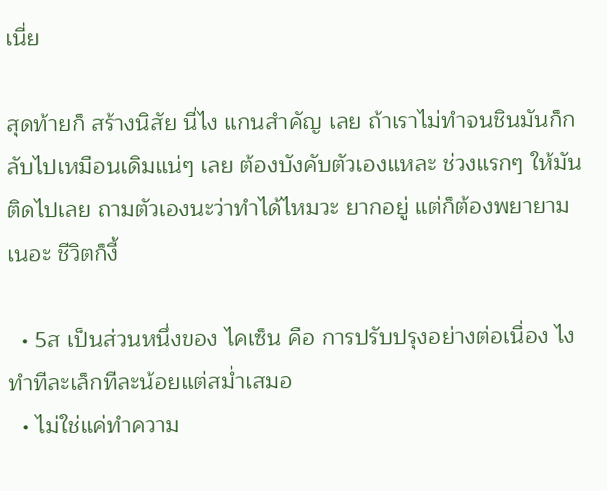เนี่ย

สุดท้ายก็ สร้างนิสัย นี่ไง แกนสำคัญ เลย ถ้าเราไม่ทำจนชินมันก็กลับไปเหมือนเดิมแน่ๆ เลย ต้องบังคับตัวเองแหละ ช่วงแรกๆ ให้มันติดไปเลย ถามตัวเองนะว่าทำได้ไหมวะ ยากอยู่ แต่ก็ต้องพยายามเนอะ ชีวิตก็งี้

  • 5ส เป็นส่วนหนึ่งของ ไคเซ็น คือ การปรับปรุงอย่างต่อเนื่อง ไง ทำทีละเล็กทีละน้อยแต่สม่ำเสมอ
  • ไม่ใช่แค่ทำความ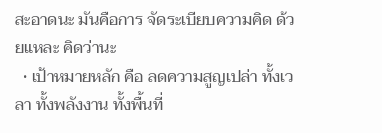สะอาดนะ มันคือการ จัดระเบียบความคิด ด้วยแหละ คิดว่านะ
  • เป้าหมายหลัก คือ ลดความสูญเปล่า ทั้งเวลา ทั้งพลังงาน ทั้งพื้นที่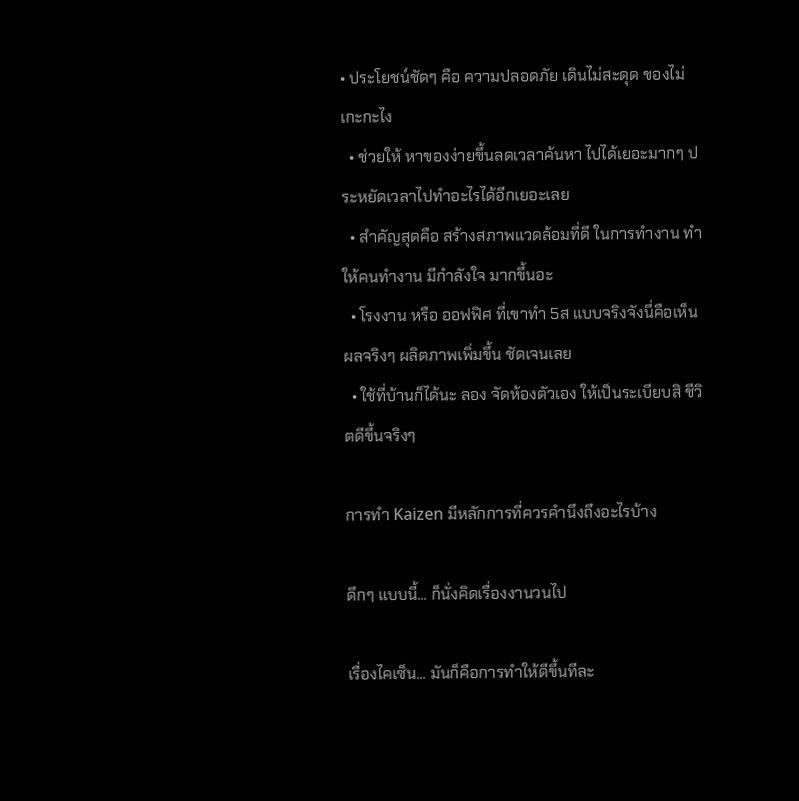• ประโยชน์ชัดๆ คือ ความปลอดภัย เดินไม่สะดุด ของไม่เกะกะไง
  • ช่วยให้ หาของง่ายขึ้นลดเวลาค้นหา ไปได้เยอะมากๆ ประหยัดเวลาไปทำอะไรได้อีกเยอะเลย
  • สำคัญสุดคือ สร้างสภาพแวดล้อมที่ดี ในการทำงาน ทำให้คนทำงาน มีกำลังใจ มากขึ้นอะ
  • โรงงาน หรือ ออฟฟิศ ที่เขาทำ 5ส แบบจริงจังนี่คือเห็นผลจริงๆ ผลิตภาพเพิ่มขึ้น ชัดเจนเลย
  • ใช้ที่บ้านก็ได้นะ ลอง จัดห้องตัวเอง ให้เป็นระเบียบสิ ชีวิตดีขึ้นจริงๆ

การทํา Kaizen มีหลักการที่ควรคํานึงถึงอะไรบ้าง

ดึกๆ แบบนี้... ก็นั่งคิดเรื่องงานวนไป

เรื่องไคเซ็น... มันก็คือการทำให้ดีขึ้นทีละ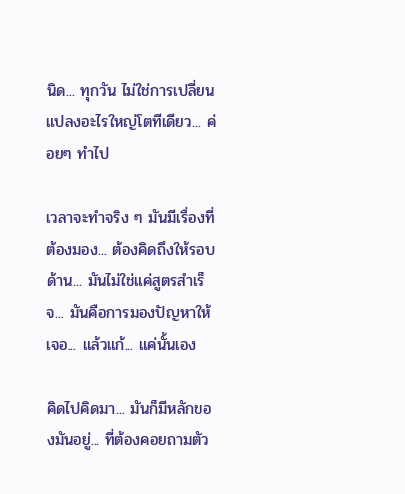นิด... ทุกวัน ไม่ใช่การเปลี่ยนแปลงอะไรใหญ่โตทีเดียว... ค่อยๆ ทำไป

เวลาจะทำจริง ๆ มันมีเรื่องที่ต้องมอง... ต้องคิดถึงให้รอบด้าน... มันไม่ใช่แค่สูตรสำเร็จ... มันคือการมองปัญหาให้เจอ... แล้วแก้... แค่นั้นเอง

คิดไปคิดมา... มันก็มีหลักของมันอยู่... ที่ต้องคอยถามตัว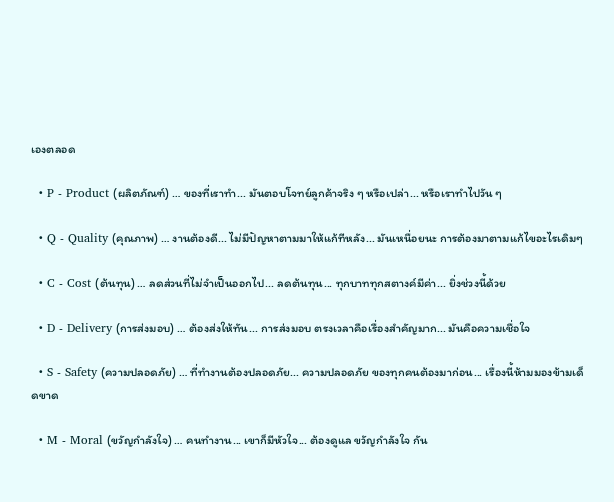เองตลอด

  • P - Product (ผลิตภัณฑ์) … ของที่เราทำ... มันตอบโจทย์ลูกค้าจริง ๆ หรือเปล่า... หรือเราทำไปวัน ๆ

  • Q - Quality (คุณภาพ) … งานต้องดี... ไม่มีปัญหาตามมาให้แก้ทีหลัง... มันเหนื่อยนะ การต้องมาตามแก้ไขอะไรเดิมๆ

  • C - Cost (ต้นทุน) … ลดส่วนที่ไม่จำเป็นออกไป... ลดต้นทุน... ทุกบาททุกสตางค์มีค่า... ยิ่งช่วงนี้ด้วย

  • D - Delivery (การส่งมอบ) … ต้องส่งให้ทัน... การส่งมอบ ตรงเวลาคือเรื่องสำคัญมาก... มันคือความเชื่อใจ

  • S - Safety (ความปลอดภัย) … ที่ทำงานต้องปลอดภัย... ความปลอดภัย ของทุกคนต้องมาก่อน... เรื่องนี้ห้ามมองข้ามเด็ดขาด

  • M - Moral (ขวัญกำลังใจ) … คนทำงาน... เขาก็มีหัวใจ... ต้องดูแล ขวัญกำลังใจ กัน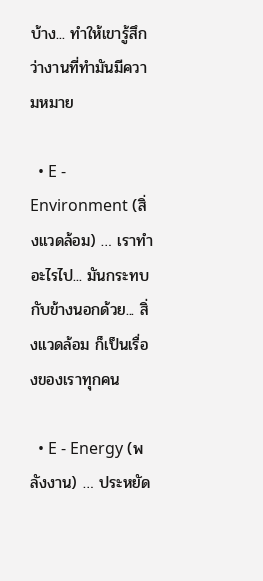บ้าง... ทำให้เขารู้สึกว่างานที่ทำมันมีความหมาย

  • E - Environment (สิ่งแวดล้อม) … เราทำอะไรไป... มันกระทบกับข้างนอกด้วย... สิ่งแวดล้อม ก็เป็นเรื่องของเราทุกคน

  • E - Energy (พลังงาน) … ประหยัด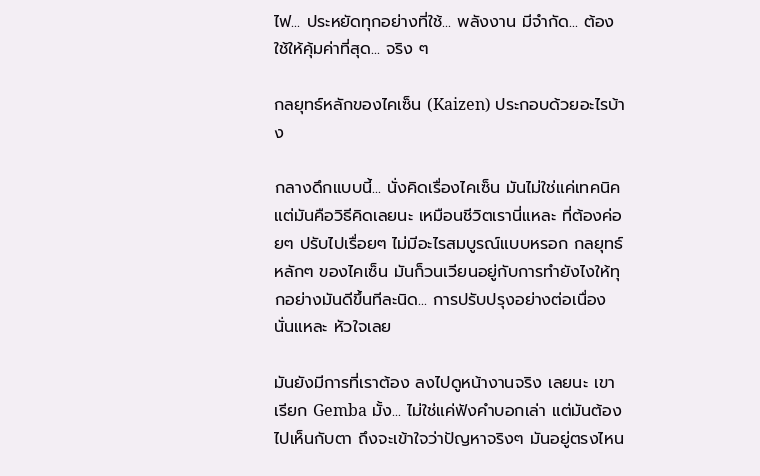ไฟ... ประหยัดทุกอย่างที่ใช้... พลังงาน มีจำกัด... ต้องใช้ให้คุ้มค่าที่สุด... จริง ๆ

กลยุทธ์หลักของไคเซ็น (Kaizen) ประกอบด้วยอะไรบ้าง

กลางดึกแบบนี้... นั่งคิดเรื่องไคเซ็น มันไม่ใช่แค่เทคนิค แต่มันคือวิธีคิดเลยนะ เหมือนชีวิตเรานี่แหละ ที่ต้องค่อยๆ ปรับไปเรื่อยๆ ไม่มีอะไรสมบูรณ์แบบหรอก กลยุทธ์หลักๆ ของไคเซ็น มันก็วนเวียนอยู่กับการทำยังไงให้ทุกอย่างมันดีขึ้นทีละนิด... การปรับปรุงอย่างต่อเนื่อง นั่นแหละ หัวใจเลย

มันยังมีการที่เราต้อง ลงไปดูหน้างานจริง เลยนะ เขาเรียก Gemba มั้ง... ไม่ใช่แค่ฟังคำบอกเล่า แต่มันต้องไปเห็นกับตา ถึงจะเข้าใจว่าปัญหาจริงๆ มันอยู่ตรงไหน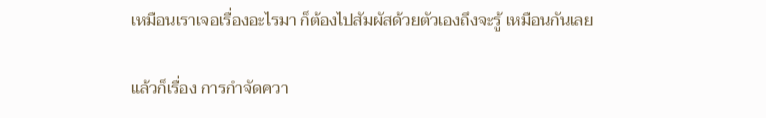เหมือนเราเจอเรื่องอะไรมา ก็ต้องไปสัมผัสด้วยตัวเองถึงจะรู้ เหมือนกันเลย

แล้วก็เรื่อง การกำจัดควา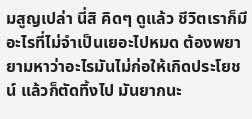มสูญเปล่า นี่สิ คิดๆ ดูแล้ว ชีวิตเราก็มีอะไรที่ไม่จำเป็นเยอะไปหมด ต้องพยายามหาว่าอะไรมันไม่ก่อให้เกิดประโยชน์ แล้วก็ตัดทิ้งไป มันยากนะ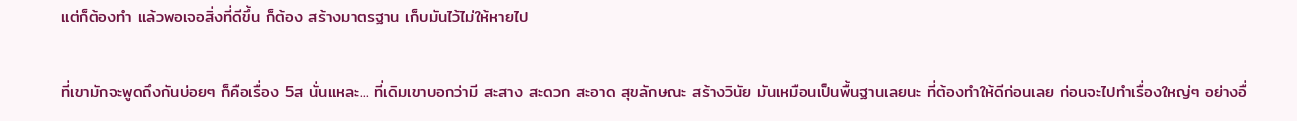แต่ก็ต้องทำ แล้วพอเจอสิ่งที่ดีขึ้น ก็ต้อง สร้างมาตรฐาน เก็บมันไว้ไม่ให้หายไป

ที่เขามักจะพูดถึงกันบ่อยๆ ก็คือเรื่อง 5ส นั่นแหละ... ที่เดิมเขาบอกว่ามี สะสาง สะดวก สะอาด สุขลักษณะ สร้างวินัย มันเหมือนเป็นพื้นฐานเลยนะ ที่ต้องทำให้ดีก่อนเลย ก่อนจะไปทำเรื่องใหญ่ๆ อย่างอื่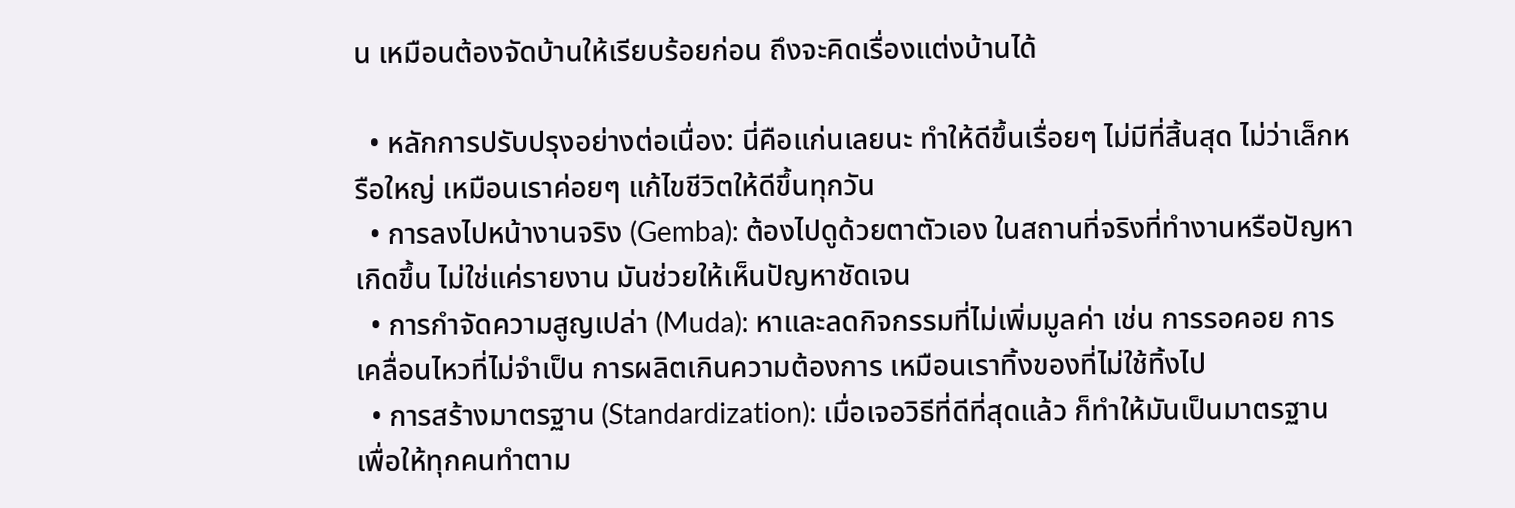น เหมือนต้องจัดบ้านให้เรียบร้อยก่อน ถึงจะคิดเรื่องแต่งบ้านได้

  • หลักการปรับปรุงอย่างต่อเนื่อง: นี่คือแก่นเลยนะ ทำให้ดีขึ้นเรื่อยๆ ไม่มีที่สิ้นสุด ไม่ว่าเล็กหรือใหญ่ เหมือนเราค่อยๆ แก้ไขชีวิตให้ดีขึ้นทุกวัน
  • การลงไปหน้างานจริง (Gemba): ต้องไปดูด้วยตาตัวเอง ในสถานที่จริงที่ทำงานหรือปัญหาเกิดขึ้น ไม่ใช่แค่รายงาน มันช่วยให้เห็นปัญหาชัดเจน
  • การกำจัดความสูญเปล่า (Muda): หาและลดกิจกรรมที่ไม่เพิ่มมูลค่า เช่น การรอคอย การเคลื่อนไหวที่ไม่จำเป็น การผลิตเกินความต้องการ เหมือนเราทิ้งของที่ไม่ใช้ทิ้งไป
  • การสร้างมาตรฐาน (Standardization): เมื่อเจอวิธีที่ดีที่สุดแล้ว ก็ทำให้มันเป็นมาตรฐาน เพื่อให้ทุกคนทำตาม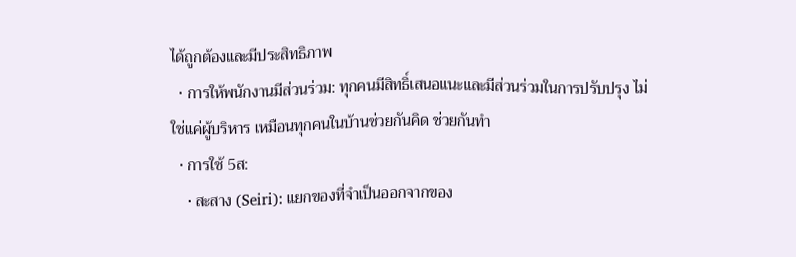ได้ถูกต้องและมีประสิทธิภาพ
  • การให้พนักงานมีส่วนร่วม: ทุกคนมีสิทธิ์เสนอแนะและมีส่วนร่วมในการปรับปรุง ไม่ใช่แค่ผู้บริหาร เหมือนทุกคนในบ้านช่วยกันคิด ช่วยกันทำ
  • การใช้ 5ส:
    • สะสาง (Seiri): แยกของที่จำเป็นออกจากของ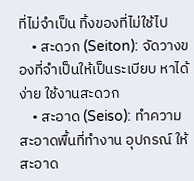ที่ไม่จำเป็น ทิ้งของที่ไม่ใช้ไป
    • สะดวก (Seiton): จัดวางของที่จำเป็นให้เป็นระเบียบ หาได้ง่าย ใช้งานสะดวก
    • สะอาด (Seiso): ทำความสะอาดพื้นที่ทำงาน อุปกรณ์ ให้สะอาด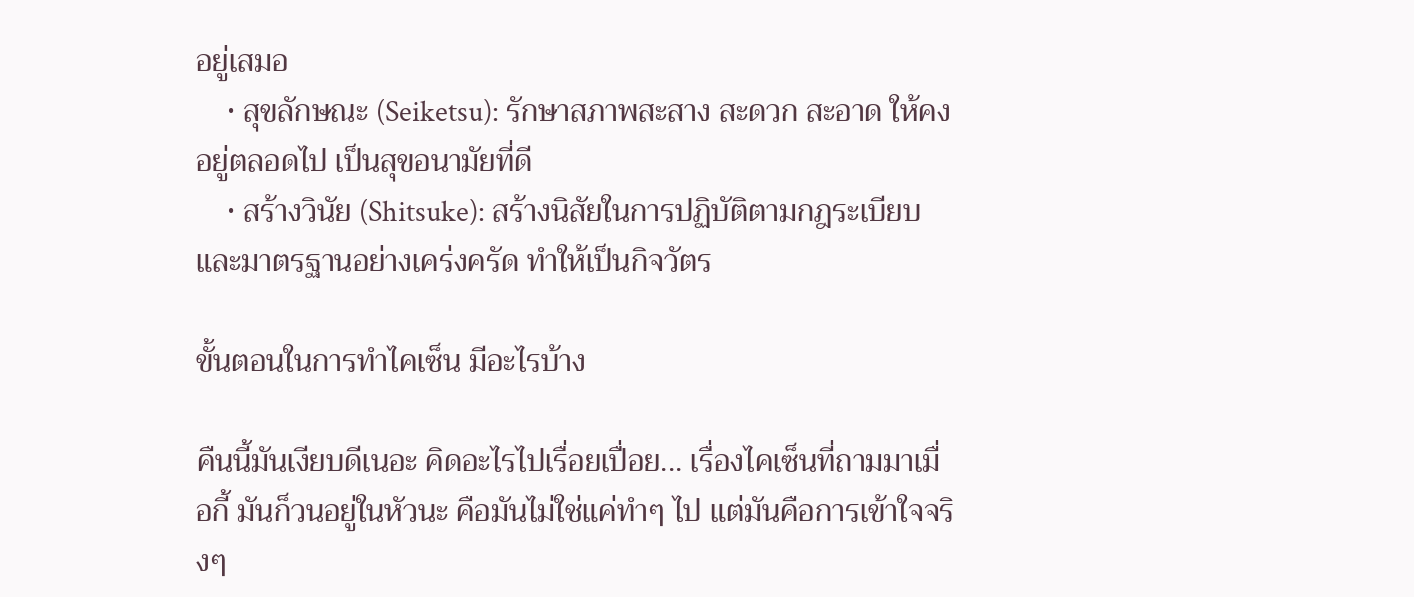อยู่เสมอ
    • สุขลักษณะ (Seiketsu): รักษาสภาพสะสาง สะดวก สะอาด ให้คงอยู่ตลอดไป เป็นสุขอนามัยที่ดี
    • สร้างวินัย (Shitsuke): สร้างนิสัยในการปฏิบัติตามกฎระเบียบและมาตรฐานอย่างเคร่งครัด ทำให้เป็นกิจวัตร

ขั้นตอนในการทำไคเซ็น มีอะไรบ้าง

คืนนี้มันเงียบดีเนอะ คิดอะไรไปเรื่อยเปื่อย... เรื่องไคเซ็นที่ถามมาเมื่อกี้ มันก็วนอยู่ในหัวนะ คือมันไม่ใช่แค่ทำๆ ไป แต่มันคือการเข้าใจจริงๆ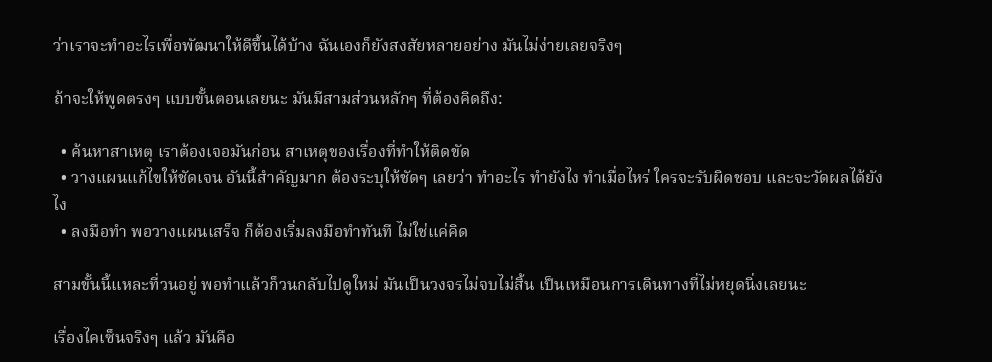ว่าเราจะทำอะไรเพื่อพัฒนาให้ดีขึ้นได้บ้าง ฉันเองก็ยังสงสัยหลายอย่าง มันไม่ง่ายเลยจริงๆ

ถ้าจะให้พูดตรงๆ แบบขั้นตอนเลยนะ มันมีสามส่วนหลักๆ ที่ต้องคิดถึง:

  • ค้นหาสาเหตุ เราต้องเจอมันก่อน สาเหตุของเรื่องที่ทำให้ติดขัด
  • วางแผนแก้ไขให้ชัดเจน อันนี้สำคัญมาก ต้องระบุให้ชัดๆ เลยว่า ทำอะไร ทำยังไง ทำเมื่อไหร่ ใครจะรับผิดชอบ และจะวัดผลได้ยังไง
  • ลงมือทำ พอวางแผนเสร็จ ก็ต้องเริ่มลงมือทำทันที ไม่ใช่แค่คิด

สามขั้นนี้แหละที่วนอยู่ พอทำแล้วก็วนกลับไปดูใหม่ มันเป็นวงจรไม่จบไม่สิ้น เป็นเหมือนการเดินทางที่ไม่หยุดนิ่งเลยนะ

เรื่องไคเซ็นจริงๆ แล้ว มันคือ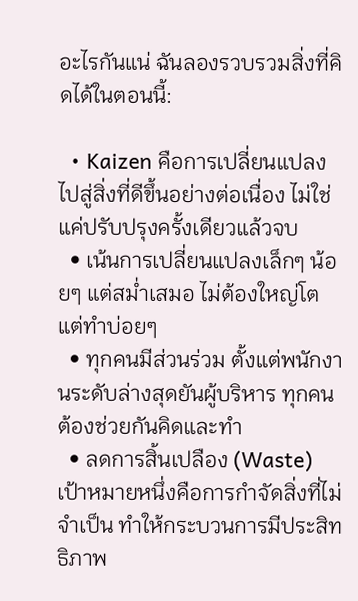อะไรกันแน่ ฉันลองรวบรวมสิ่งที่คิดได้ในตอนนี้:

  • Kaizen คือการเปลี่ยนแปลงไปสู่สิ่งที่ดีขึ้นอย่างต่อเนื่อง ไม่ใช่แค่ปรับปรุงครั้งเดียวแล้วจบ
  • เน้นการเปลี่ยนแปลงเล็กๆ น้อยๆ แต่สม่ำเสมอ ไม่ต้องใหญ่โต แต่ทำบ่อยๆ
  • ทุกคนมีส่วนร่วม ตั้งแต่พนักงานระดับล่างสุดยันผู้บริหาร ทุกคนต้องช่วยกันคิดและทำ
  • ลดการสิ้นเปลือง (Waste) เป้าหมายหนึ่งคือการกำจัดสิ่งที่ไม่จำเป็น ทำให้กระบวนการมีประสิทธิภาพ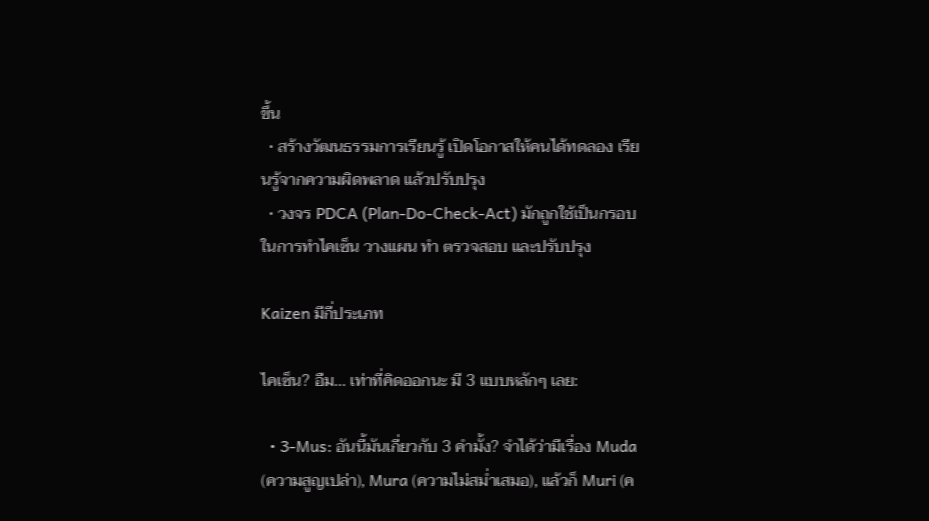ขึ้น
  • สร้างวัฒนธรรมการเรียนรู้ เปิดโอกาสให้คนได้ทดลอง เรียนรู้จากความผิดพลาด แล้วปรับปรุง
  • วงจร PDCA (Plan-Do-Check-Act) มักถูกใช้เป็นกรอบในการทำไคเซ็น วางแผน ทำ ตรวจสอบ และปรับปรุง

Kaizen มีกี่ประเภท

ไคเซ็น? อืม... เท่าที่คิดออกนะ มี 3 แบบหลักๆ เลย:

  • 3-Mus: อันนี้มันเกี่ยวกับ 3 คำมั้ง? จำได้ว่ามีเรื่อง Muda (ความสูญเปล่า), Mura (ความไม่สม่ำเสมอ), แล้วก็ Muri (ค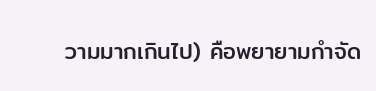วามมากเกินไป) คือพยายามกำจัด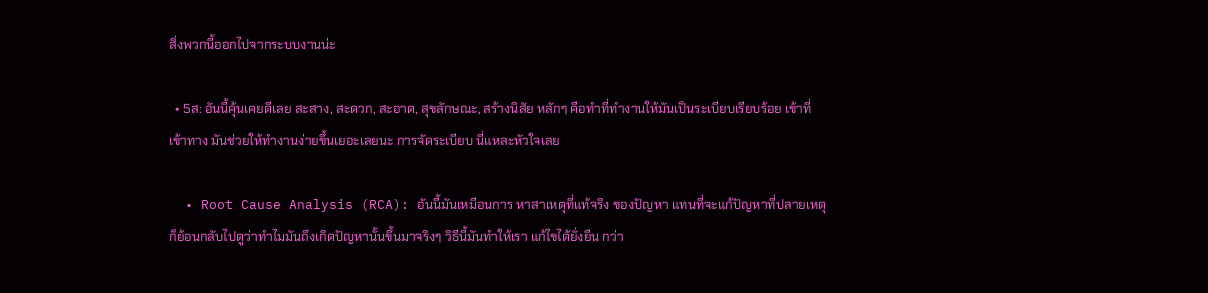สิ่งพวกนี้ออกไปจากระบบงานน่ะ

  • 5ส: อันนี้คุ้นเคยดีเลย สะสาง, สะดวก, สะอาด, สุขลักษณะ, สร้างนิสัย หลักๆ คือทำที่ทำงานให้มันเป็นระเบียบเรียบร้อย เข้าที่เข้าทาง มันช่วยให้ทำงานง่ายขึ้นเยอะเลยนะ การจัดระเบียบ นี่แหละหัวใจเลย

  • Root Cause Analysis (RCA): อันนี้มันเหมือนการ หาสาเหตุที่แท้จริง ของปัญหา แทนที่จะแก้ปัญหาที่ปลายเหตุ ก็ย้อนกลับไปดูว่าทำไมมันถึงเกิดปัญหานั้นขึ้นมาจริงๆ วิธีนี้มันทำให้เรา แก้ไขได้ยั่งยืน กว่า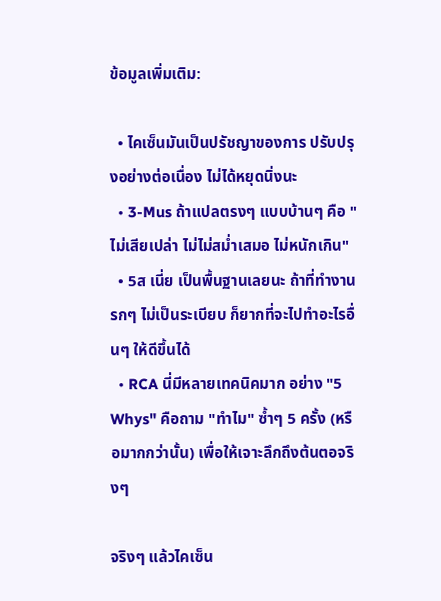ข้อมูลเพิ่มเติม:

  • ไคเซ็นมันเป็นปรัชญาของการ ปรับปรุงอย่างต่อเนื่อง ไม่ได้หยุดนิ่งนะ
  • 3-Mus ถ้าแปลตรงๆ แบบบ้านๆ คือ "ไม่เสียเปล่า ไม่ไม่สม่ำเสมอ ไม่หนักเกิน"
  • 5ส เนี่ย เป็นพื้นฐานเลยนะ ถ้าที่ทำงานรกๆ ไม่เป็นระเบียบ ก็ยากที่จะไปทำอะไรอื่นๆ ให้ดีขึ้นได้
  • RCA นี่มีหลายเทคนิคมาก อย่าง "5 Whys" คือถาม "ทำไม" ซ้ำๆ 5 ครั้ง (หรือมากกว่านั้น) เพื่อให้เจาะลึกถึงต้นตอจริงๆ

จริงๆ แล้วไคเซ็น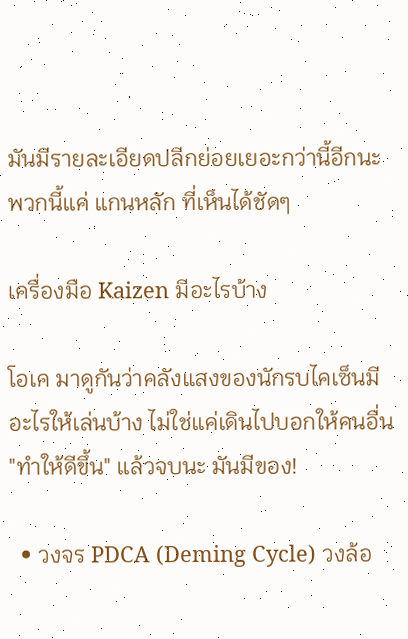มันมีรายละเอียดปลีกย่อยเยอะกว่านี้อีกนะ พวกนี้แค่ แกนหลัก ที่เห็นได้ชัดๆ

เครื่องมือ Kaizen มีอะไรบ้าง

โอเค มาดูกันว่าคลังแสงของนักรบไคเซ็นมีอะไรให้เล่นบ้าง ไม่ใช่แค่เดินไปบอกให้คนอื่น "ทำให้ดีขึ้น" แล้วจบนะ มันมีของ!

  • วงจร PDCA (Deming Cycle) วงล้อ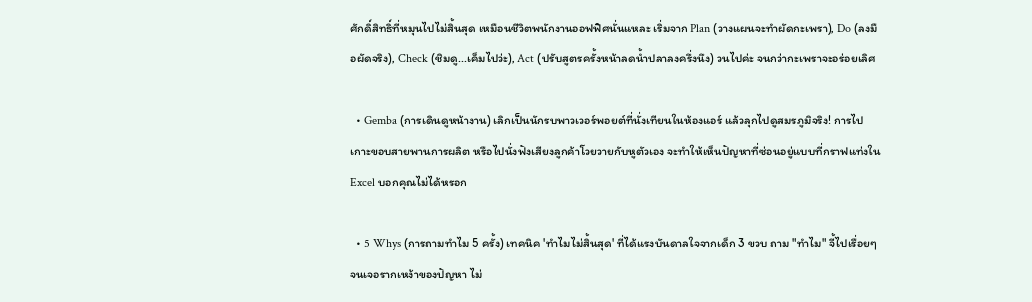ศักดิ์สิทธิ์ที่หมุนไปไม่สิ้นสุด เหมือนชีวิตพนักงานออฟฟิศนั่นแหละ เริ่มจาก Plan (วางแผนจะทำผัดกะเพรา), Do (ลงมือผัดจริง), Check (ชิมดู...เค็มไปว่ะ), Act (ปรับสูตรครั้งหน้าลดน้ำปลาลงครึ่งนึง) วนไปค่ะ จนกว่ากะเพราจะอร่อยเลิศ

  • Gemba (การเดินดูหน้างาน) เลิกเป็นนักรบพาวเวอร์พอยต์ที่นั่งเทียนในห้องแอร์ แล้วลุกไปดูสมรภูมิจริง! การไปเกาะขอบสายพานการผลิต หรือไปนั่งฟังเสียงลูกค้าโวยวายกับหูตัวเอง จะทำให้เห็นปัญหาที่ซ่อนอยู่แบบที่กราฟแท่งใน Excel บอกคุณไม่ได้หรอก

  • 5 Whys (การถามทำไม 5 ครั้ง) เทคนิค 'ทำไมไม่สิ้นสุด' ที่ได้แรงบันดาลใจจากเด็ก 3 ขวบ ถาม "ทำไม" จี้ไปเรื่อยๆ จนเจอรากเหง้าของปัญหา ไม่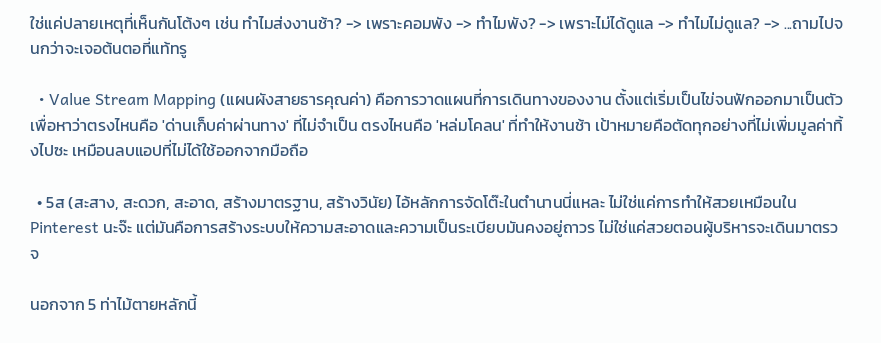ใช่แค่ปลายเหตุที่เห็นกันโต้งๆ เช่น ทำไมส่งงานช้า? -> เพราะคอมพัง -> ทำไมพัง? -> เพราะไม่ได้ดูแล -> ทำไมไม่ดูแล? -> ...ถามไปจนกว่าจะเจอต้นตอที่แท้ทรู

  • Value Stream Mapping (แผนผังสายธารคุณค่า) คือการวาดแผนที่การเดินทางของงาน ตั้งแต่เริ่มเป็นไข่จนฟักออกมาเป็นตัว เพื่อหาว่าตรงไหนคือ 'ด่านเก็บค่าผ่านทาง' ที่ไม่จำเป็น ตรงไหนคือ 'หล่มโคลน' ที่ทำให้งานช้า เป้าหมายคือตัดทุกอย่างที่ไม่เพิ่มมูลค่าทิ้งไปซะ เหมือนลบแอปที่ไม่ได้ใช้ออกจากมือถือ

  • 5ส (สะสาง, สะดวก, สะอาด, สร้างมาตรฐาน, สร้างวินัย) ไอ้หลักการจัดโต๊ะในตำนานนี่แหละ ไม่ใช่แค่การทำให้สวยเหมือนใน Pinterest นะจ๊ะ แต่มันคือการสร้างระบบให้ความสะอาดและความเป็นระเบียบมันคงอยู่ถาวร ไม่ใช่แค่สวยตอนผู้บริหารจะเดินมาตรวจ

นอกจาก 5 ท่าไม้ตายหลักนี้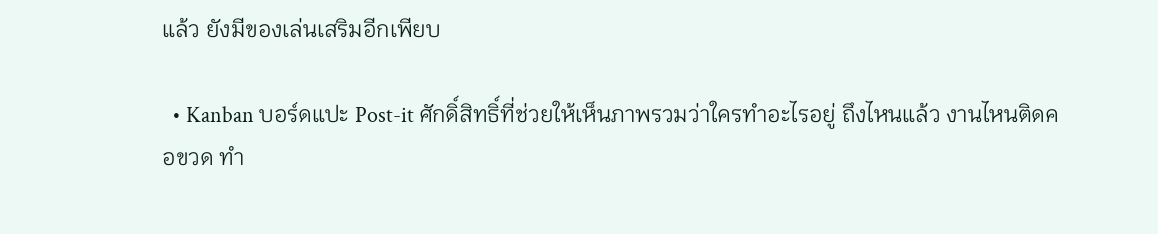แล้ว ยังมีของเล่นเสริมอีกเพียบ

  • Kanban บอร์ดแปะ Post-it ศักดิ์สิทธิ์ที่ช่วยให้เห็นภาพรวมว่าใครทำอะไรอยู่ ถึงไหนแล้ว งานไหนติดคอขวด ทำ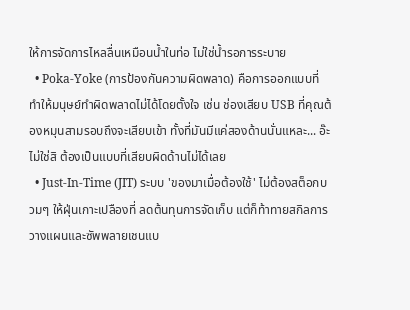ให้การจัดการไหลลื่นเหมือนน้ำในท่อ ไม่ใช่น้ำรอการระบาย
  • Poka-Yoke (การป้องกันความผิดพลาด) คือการออกแบบที่ทำให้มนุษย์ทำผิดพลาดไม่ได้โดยตั้งใจ เช่น ช่องเสียบ USB ที่คุณต้องหมุนสามรอบถึงจะเสียบเข้า ทั้งที่มันมีแค่สองด้านนั่นแหละ... อ๊ะ ไม่ใช่สิ ต้องเป็นแบบที่เสียบผิดด้านไม่ได้เลย
  • Just-In-Time (JIT) ระบบ 'ของมาเมื่อต้องใช้' ไม่ต้องสต็อกบวมๆ ให้ฝุ่นเกาะเปลืองที่ ลดต้นทุนการจัดเก็บ แต่ก็ท้าทายสกิลการวางแผนและซัพพลายเชนแบ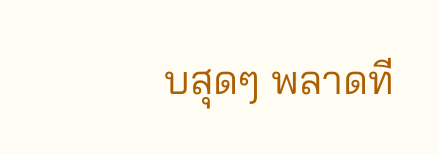บสุดๆ พลาดที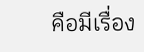คือมีเรื่อง